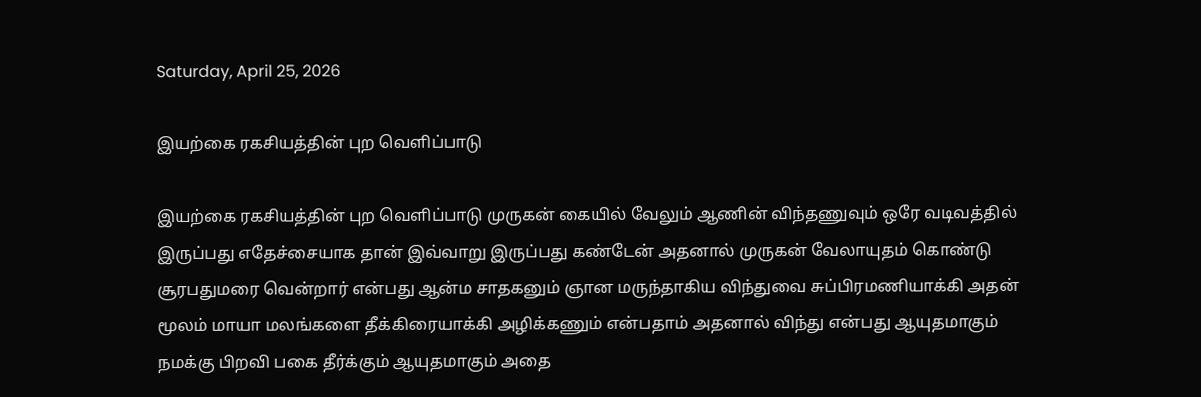Saturday, April 25, 2026

இயற்கை ரகசியத்தின் புற வெளிப்பாடு

இயற்கை ரகசியத்தின் புற வெளிப்பாடு முருகன் கையில் வேலும் ஆணின் விந்தணுவும் ஒரே வடிவத்தில் இருப்பது எதேச்சையாக தான் இவ்வாறு இருப்பது கண்டேன் அதனால் முருகன் வேலாயுதம் கொண்டு சூரபதுமரை வென்றார் என்பது ஆன்ம சாதகனும் ஞான மருந்தாகிய விந்துவை சுப்பிரமணியாக்கி அதன் மூலம் மாயா மலங்களை தீக்கிரையாக்கி அழிக்கணும் என்பதாம் அதனால் விந்து என்பது ஆயுதமாகும் நமக்கு பிறவி பகை தீர்க்கும் ஆயுதமாகும் அதை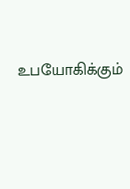உபயோகிக்கும்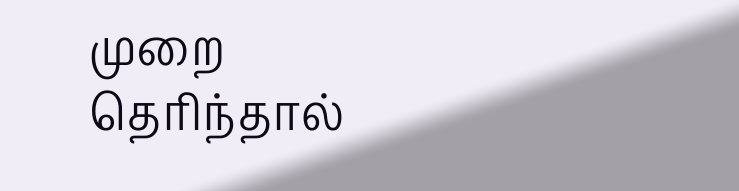முறை தெரிந்தால்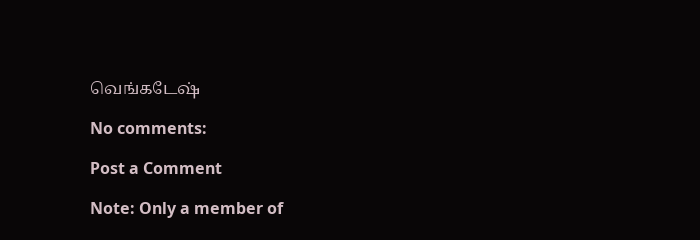வெங்கடேஷ்

No comments:

Post a Comment

Note: Only a member of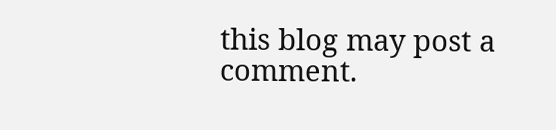this blog may post a comment.